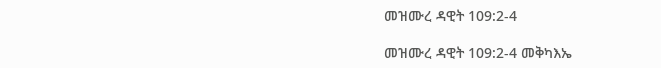መዝሙረ ዳዊት 109:2-4

መዝሙረ ዳዊት 109:2-4 መቅካእኤ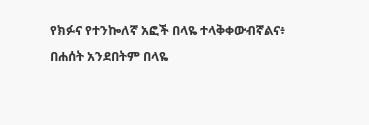የክፉና የተንኰለኛ አፎች በላዬ ተላቅቀውብኛልና፥ በሐሰት አንደበትም በላዬ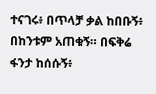ተናገሩ፥ በጥላቻ ቃል ከበቡኝ፥ በከንቱም አጠቁኝ። በፍቅሬ ፋንታ ከሰሱኝ፥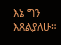እኔ ግን እጸልያለሁ።